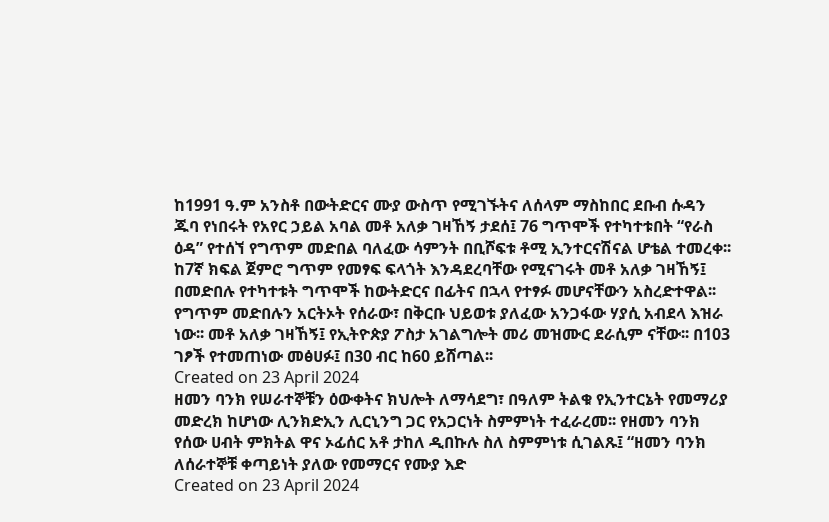ከ1991 ዓ.ም አንስቶ በውትድርና ሙያ ውስጥ የሚገኙትና ለሰላም ማስከበር ደቡብ ሱዳን ጁባ የነበሩት የአየር ኃይል አባል መቶ አለቃ ገዛኸኝ ታደሰ፤ 76 ግጥሞች የተካተቱበት “የራስ ዕዳ” የተሰኘ የግጥም መድበል ባለፈው ሳምንት በቢሾፍቱ ቶሚ ኢንተርናሽናል ሆቴል ተመረቀ፡፡ ከ7ኛ ክፍል ጀምሮ ግጥም የመፃፍ ፍላጎት እንዳደረባቸው የሚናገሩት መቶ አለቃ ገዛኸኝ፤ በመድበሉ የተካተቱት ግጥሞች ከውትድርና በፊትና በኋላ የተፃፉ መሆናቸውን አስረድተዋል፡፡ የግጥም መድበሉን አርትኦት የሰራው፣ በቅርቡ ህይወቱ ያለፈው አንጋፋው ሃያሲ አብደላ እዝራ ነው፡፡ መቶ አለቃ ገዛኸኝ፤ የኢትዮጵያ ፖስታ አገልግሎት መሪ መዝሙር ደራሲም ናቸው፡፡ በ103 ገፆች የተመጠነው መፅሀፉ፤ በ30 ብር ከ60 ይሸጣል፡፡
Created on 23 April 2024
ዘመን ባንክ የሠራተኞቹን ዕውቀትና ክህሎት ለማሳደግ፣ በዓለም ትልቁ የኢንተርኔት የመማሪያ መድረክ ከሆነው ሊንክድኢን ሊርኒንግ ጋር የአጋርነት ስምምነት ተፈራረመ፡፡ የዘመን ባንክ የሰው ሀብት ምክትል ዋና ኦፊሰር አቶ ታከለ ዲበኩሉ ስለ ስምምነቱ ሲገልጹ፤ “ዘመን ባንክ ለሰራተኞቹ ቀጣይነት ያለው የመማርና የሙያ እድ
Created on 23 April 2024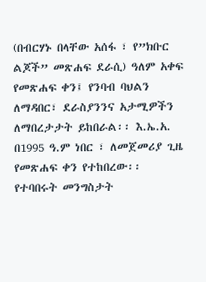(በብርሃኑ በላቸው አሰፋ ፣ የ”ክቡር ልጆች” መጽሐፍ ደራሲ) ዓለም አቀፍ የመጽሐፍ ቀን፤ የንባብ ባህልን ለማዳበር፣ ደራስያንንና አታሚዎችን ለማበረታታት ይከበራል፡፡ እ.ኤ.አ. በ1995 ዓ.ም ነበር ፣ ለመጀመሪያ ጊዜ የመጽሐፍ ቀን የተከበረው፡፡ የተባበሩት መንግስታት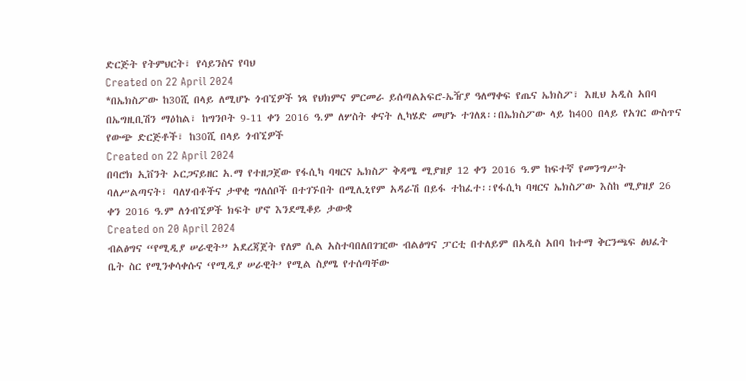ድርጅት የትምህርት፣ የሳይንስና የባህ
Created on 22 April 2024
*በኤክስፖው ከ30ሺ በላይ ለሚሆኑ ጎብኚዎች ነጻ የህክምና ምርመራ ይሰጣልአፍሮ-ኤዥያ ዓለማቀፍ የጤና ኤክስፖ፣ እዚህ አዲስ አበባ በኤግዚቢሽን ማዕከል፣ ከግንቦት 9-11 ቀን 2016 ዓ.ም ለሦስት ቀናት ሊካሄድ መሆኑ ተገለጸ፡፡በኤክስፖው ላይ ከ400 በላይ የአገር ውስጥና የውጭ ድርጅቶች፣ ከ30ሺ በላይ ጎብኚዎች
Created on 22 April 2024
በባሮክ ኢቨንት ኦርጋናይዘር አ.ማ የተዘጋጀው የፋሲካ ባዛርና ኤክስፖ ቅዳሜ ሚያዝያ 12 ቀን 2016 ዓ.ም ከፍተኛ የመንግሥት ባለሥልጣናት፣ ባለሃብቶችና ታዋቂ ግለሰቦች በተገኙበት በሚሊኒየም አዳራሽ በይፋ ተከፈተ፡፡የፋሲካ ባዛርና ኤክስፖው እስከ ሚያዝያ 26 ቀን 2016 ዓ.ም ለጎብኚዎች ክፍት ሆኖ እንደሚቆይ ታውቋ
Created on 20 April 2024
ብልፅግና “የሚዲያ ሠራዊት” አደረጃጀት የለም ሲል አስተባበለበገዢው ብልፅግና ፓርቲ በተለይም በአዲስ አበባ ከተማ ቅርንጫፍ ፅህፈት ቤት ስር የሚንቀሳቀሱና ‘የሚዲያ ሠራዊት’ የሚል ስያሜ የተሰጣቸው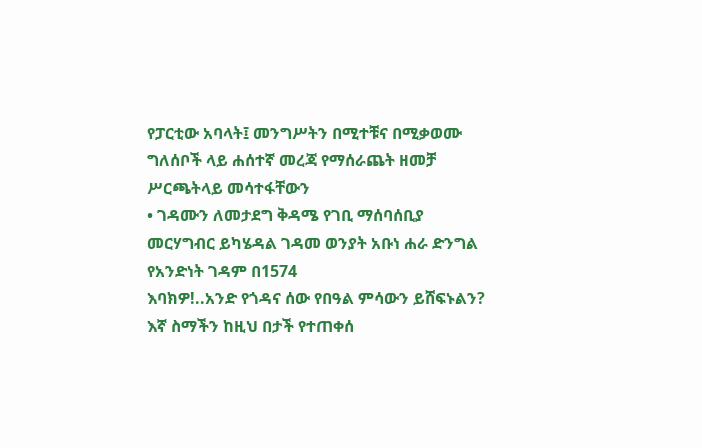የፓርቲው አባላት፤ መንግሥትን በሚተቹና በሚቃወሙ ግለሰቦች ላይ ሐሰተኛ መረጃ የማሰራጨት ዘመቻ ሥርጫትላይ መሳተፋቸውን
• ገዳሙን ለመታደግ ቅዳሜ የገቢ ማሰባሰቢያ መርሃግብር ይካሄዳል ገዳመ ወንያት አቡነ ሐራ ድንግል የአንድነት ገዳም በ1574
እባክዎ!..አንድ የጎዳና ሰው የበዓል ምሳውን ይሸፍኑልን? እኛ ስማችን ከዚህ በታች የተጠቀሰ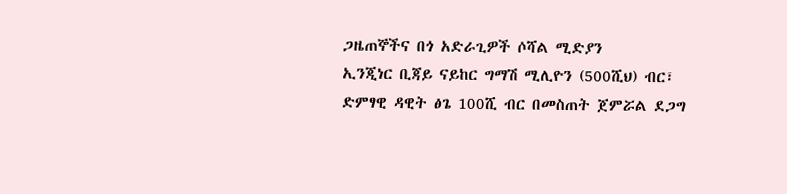ጋዜጠኞችና በጎ አድራጊዎች ሶሻል ሚድያን
ኢንጂነር ቢጃይ ናይከር ግማሽ ሚሊዮን (500ሺህ) ብር፣ ድምፃዊ ዳዊት ፅጌ 100ሺ ብር በመስጠት ጀምሯል ደጋግ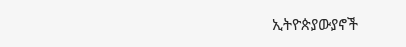ኢትዮጵያውያኖች